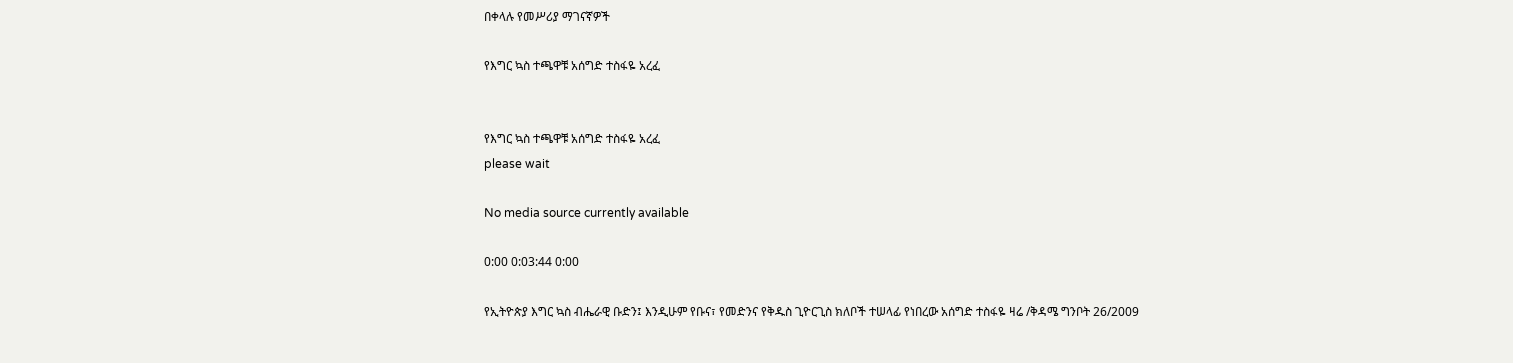በቀላሉ የመሥሪያ ማገናኛዎች

የእግር ኳስ ተጫዋቹ አሰግድ ተስፋዬ አረፈ


የእግር ኳስ ተጫዋቹ አሰግድ ተስፋዬ አረፈ
please wait

No media source currently available

0:00 0:03:44 0:00

የኢትዮጵያ እግር ኳስ ብሔራዊ ቡድን፤ እንዲሁም የቡና፣ የመድንና የቅዱስ ጊዮርጊስ ክለቦች ተሠላፊ የነበረው አሰግድ ተስፋዬ ዛሬ /ቅዳሜ ግንቦት 26/2009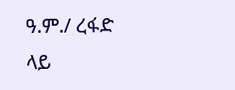ዓ.ም./ ረፋድ ላይ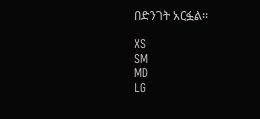በድንገት አርፏል፡፡

XS
SM
MD
LG